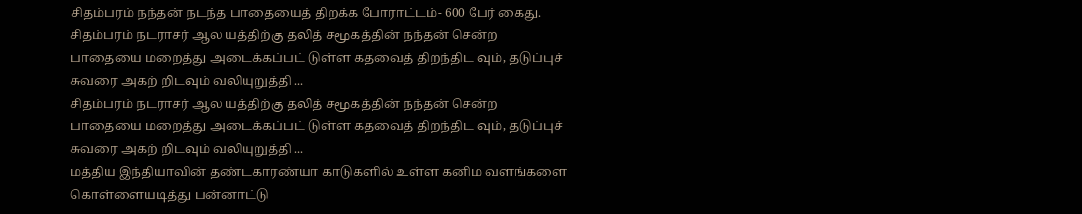சிதம்பரம் நந்தன் நடந்த பாதையைத் திறக்க போராட்டம்- 600 பேர் கைது.
சிதம்பரம் நடராசர் ஆல யத்திற்கு தலித் சமூகத்தின் நந்தன் சென்ற பாதையை மறைத்து அடைக்கப்பட் டுள்ள கதவைத் திறந்திட வும், தடுப்புச் சுவரை அகற் றிடவும் வலியுறுத்தி ...
சிதம்பரம் நடராசர் ஆல யத்திற்கு தலித் சமூகத்தின் நந்தன் சென்ற பாதையை மறைத்து அடைக்கப்பட் டுள்ள கதவைத் திறந்திட வும், தடுப்புச் சுவரை அகற் றிடவும் வலியுறுத்தி ...
மத்திய இந்தியாவின் தண்டகாரண்யா காடுகளில் உள்ள கனிம வளங்களை கொள்ளையடித்து பன்னாட்டு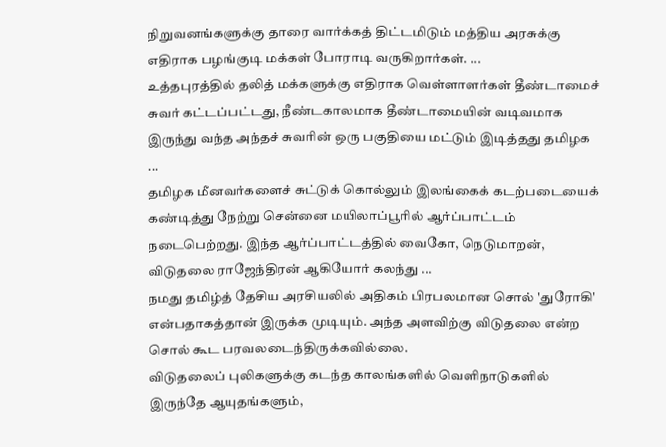நிறுவனங்களுக்கு தாரை வார்க்கத் திட்டமிடும் மத்திய அரசுக்கு எதிராக பழங்குடி மக்கள் போராடி வருகிறார்கள். ...
உத்தபுரத்தில் தலித் மக்களுக்கு எதிராக வெள்ளாளர்கள் தீண்டாமைச் சுவர் கட்டப்பட்டது, நீண்டகாலமாக தீண்டாமையின் வடிவமாக இருந்து வந்த அந்தச் சுவரின் ஒரு பகுதியை மட்டும் இடித்தது தமிழக ...
தமிழக மீனவர்களைச் சுட்டுக் கொல்லும் இலங்கைக் கடற்படையைக் கண்டித்து நேற்று சென்னை மயிலாப்பூரில் ஆர்ப்பாட்டம் நடைபெற்றது. இந்த ஆர்ப்பாட்டத்தில் வைகோ, நெடுமாறன், விடுதலை ராஜேந்திரன் ஆகியோர் கலந்து ...
நமது தமிழ்த் தேசிய அரசியலில் அதிகம் பிரபலமான சொல் 'துரோகி' என்பதாகத்தான் இருக்க முடியும். அந்த அளவிற்கு விடுதலை என்ற சொல் கூட பரவலடைந்திருக்கவில்லை.
விடுதலைப் புலிகளுக்கு கடந்த காலங்களில் வெளிநாடுகளில் இருந்தே ஆயுதங்களும்,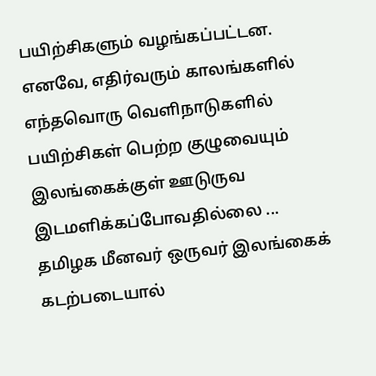பயிற்சிகளும் வழங்கப்பட்டன. எனவே, எதிர்வரும் காலங்களில் எந்தவொரு வெளிநாடுகளில் பயிற்சிகள் பெற்ற குழுவையும் இலங்கைக்குள் ஊடுருவ இடமளிக்கப்போவதில்லை ...
தமிழக மீனவர் ஒருவர் இலங்கைக் கடற்படையால்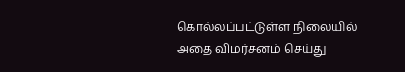கொல்லப்பட்டுள்ள நிலையில் அதை விமர்சனம் செய்து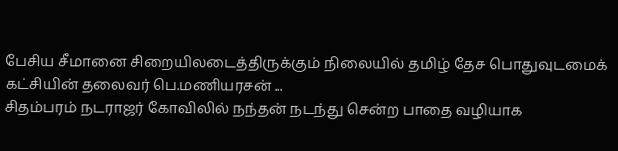பேசிய சீமானை சிறையிலடைத்திருக்கும் நிலையில் தமிழ் தேச பொதுவுடமைக் கட்சியின் தலைவர் பெ.மணியரசன் ...
சிதம்பரம் நடராஜர் கோவிலில் நந்தன் நடந்து சென்ற பாதை வழியாக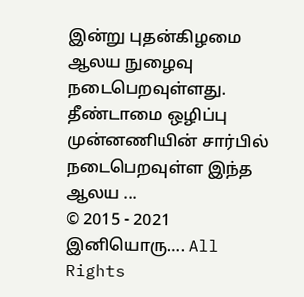இன்று புதன்கிழமை ஆலய நுழைவு நடைபெறவுள்ளது. தீண்டாமை ஒழிப்பு முன்னணியின் சார்பில் நடைபெறவுள்ள இந்த ஆலய ...
© 2015 - 2021 இனியொரு…. All Rights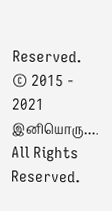Reserved.
© 2015 - 2021 இனியொரு…. All Rights Reserved.